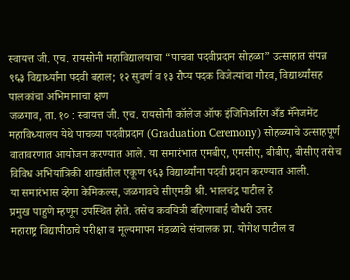स्वायत्त जी. एच. रायसोनी महाविद्यालयाचा “पाचवा पदवीप्रदान सोहळा” उत्साहात संपन्न
९६३ विद्यार्थ्यांना पदवी बहाल; १२ सुवर्ण व १३ रौप्य पदक विजेत्यांचा गौरव, विद्यार्थ्यांसह पालकांचा अभिमानाचा क्षण
जळगाव, ता. १० : स्वायत्त जी. एच. रायसोनी कॉलेज ऑफ इंजिनिअरिंग अँड मॅनेजमेंट महाविध्यालय येथे पाचव्या पदवीप्रदान (Graduation Ceremony) सोहळ्याचे उत्साहपूर्ण वातावरणात आयोजन करण्यात आले. या समारंभात एमबीए, एमसीए, बीबीए, बीसीए तसेच विविध अभियांत्रिकी शाखांतील एकूण ९६३ विद्यार्थ्यांना पदवी प्रदान करण्यात आली.
या समारंभास व्हेगा केमिकल्स, जळगावचे सीएमडी श्री. भालचंद्र पाटील हे
प्रमुख पाहुणे म्हणून उपस्थित होते. तसेच कवयित्री बहिणाबाई चौधरी उत्तर
महाराष्ट्र विद्यापीठाचे परीक्षा व मूल्यमापन मंडळाचे संचालक प्रा. योगेश पाटील व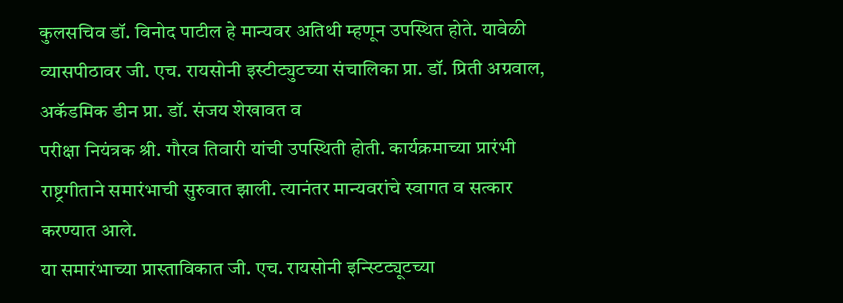कुलसचिव डॉ. विनोद पाटील हे मान्यवर अतिथी म्हणून उपस्थित होते. यावेळी
व्यासपीठावर जी. एच. रायसोनी इस्टीट्युटच्या संचालिका प्रा. डॉ. प्रिती अग्रवाल, अकॅडमिक डीन प्रा. डॉ. संजय शेखावत व
परीक्षा नियंत्रक श्री. गौरव तिवारी यांची उपस्थिती होती. कार्यक्रमाच्या प्रारंभी
राष्ट्रगीताने समारंभाची सुरुवात झाली. त्यानंतर मान्यवरांचे स्वागत व सत्कार
करण्यात आले.
या समारंभाच्या प्रास्ताविकात जी. एच. रायसोनी इन्स्टिट्यूटच्या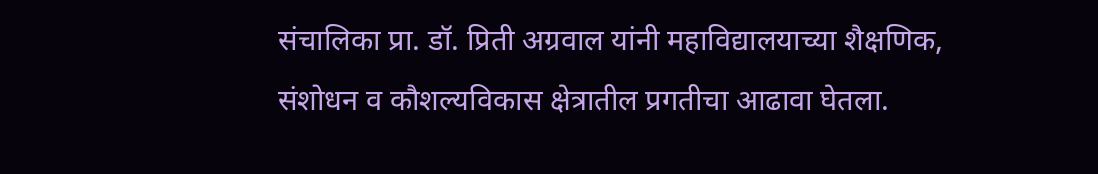संचालिका प्रा. डॉ. प्रिती अग्रवाल यांनी महाविद्यालयाच्या शैक्षणिक, संशोधन व कौशल्यविकास क्षेत्रातील प्रगतीचा आढावा घेतला.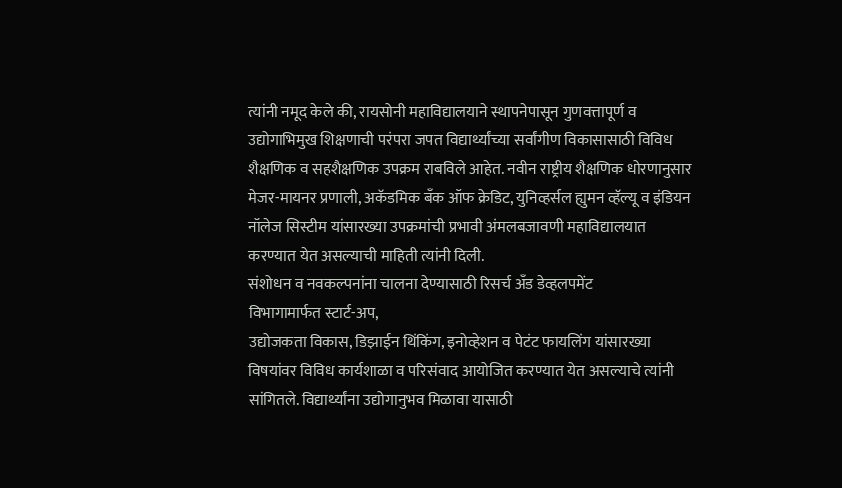त्यांनी नमूद केले की, रायसोनी महाविद्यालयाने स्थापनेपासून गुणवत्तापूर्ण व उद्योगाभिमुख शिक्षणाची परंपरा जपत विद्यार्थ्यांच्या सर्वांगीण विकासासाठी विविध शैक्षणिक व सहशैक्षणिक उपक्रम राबविले आहेत. नवीन राष्ट्रीय शैक्षणिक धोरणानुसार मेजर-मायनर प्रणाली, अकॅडमिक बँक ऑफ क्रेडिट, युनिव्हर्सल ह्युमन व्हॅल्यू व इंडियन नॉलेज सिस्टीम यांसारख्या उपक्रमांची प्रभावी अंमलबजावणी महाविद्यालयात करण्यात येत असल्याची माहिती त्यांनी दिली.
संशोधन व नवकल्पनांना चालना देण्यासाठी रिसर्च अँड डेव्हलपमेंट
विभागामार्फत स्टार्ट-अप,
उद्योजकता विकास, डिझाईन थिंकिंग, इनोव्हेशन व पेटंट फायलिंग यांसारख्या
विषयांवर विविध कार्यशाळा व परिसंवाद आयोजित करण्यात येत असल्याचे त्यांनी
सांगितले. विद्यार्थ्यांना उद्योगानुभव मिळावा यासाठी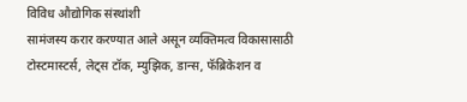विविध औद्योगिक संस्थांशी
सामंजस्य करार करण्यात आले असून व्यक्तिमत्व विकासासाठी टोस्टमास्टर्स, लेट्स टॉक, म्युझिक, डान्स, फॅब्रिकेशन व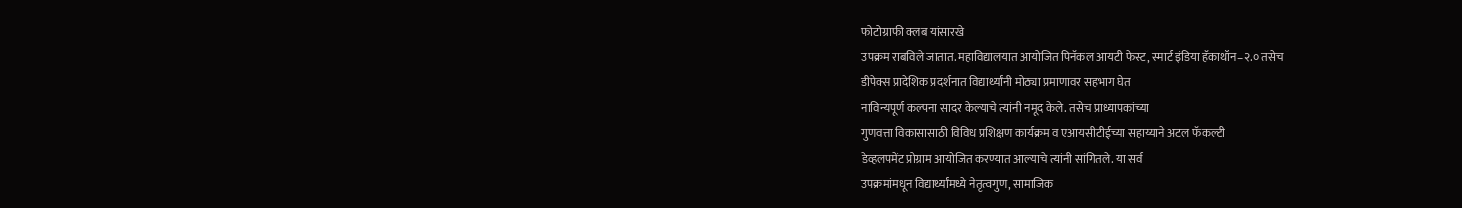फोटोग्राफी क्लब यांसारखे
उपक्रम राबविले जातात. महाविद्यालयात आयोजित पिनॅकल आयटी फेस्ट, स्मार्ट इंडिया हॅकाथॉन–२.० तसेच
डीपेक्स प्रादेशिक प्रदर्शनात विद्यार्थ्यांनी मोठ्या प्रमाणावर सहभाग घेत
नाविन्यपूर्ण कल्पना सादर केल्याचे त्यांनी नमूद केले. तसेच प्राध्यापकांच्या
गुणवत्ता विकासासाठी विविध प्रशिक्षण कार्यक्रम व एआयसीटीईच्या सहाय्याने अटल फॅकल्टी
डेव्हलपमेंट प्रोग्राम आयोजित करण्यात आल्याचे त्यांनी सांगितले. या सर्व
उपक्रमांमधून विद्यार्थ्यांमध्ये नेतृत्वगुण, सामाजिक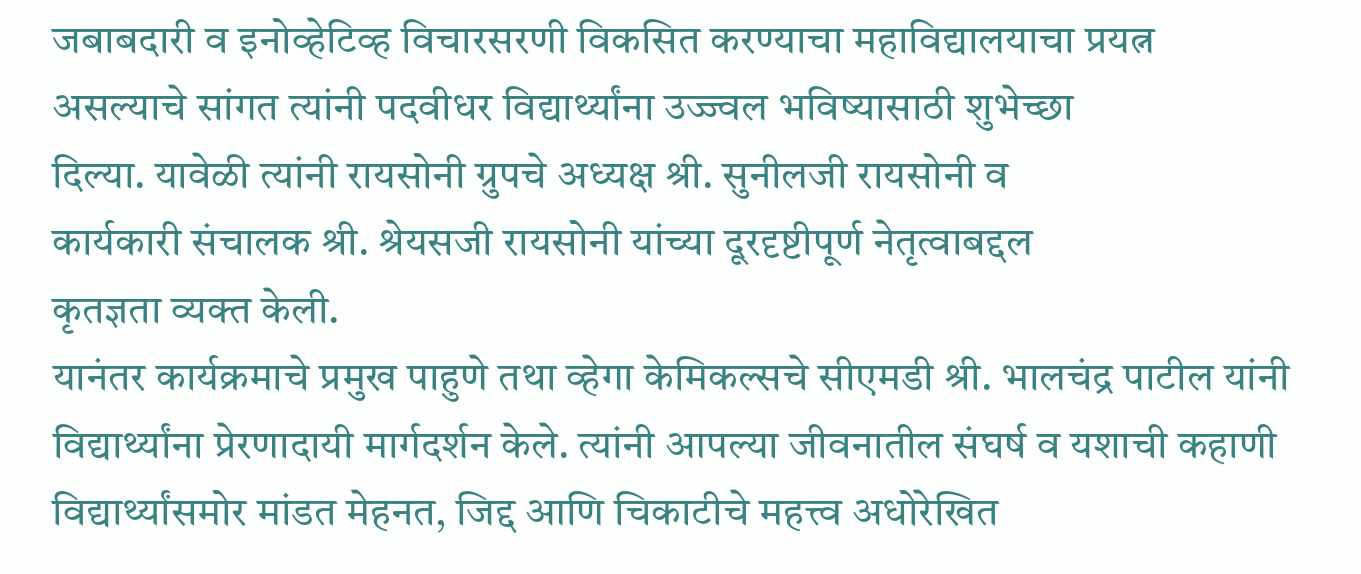जबाबदारी व इनोव्हेटिव्ह विचारसरणी विकसित करण्याचा महाविद्यालयाचा प्रयत्न
असल्याचे सांगत त्यांनी पदवीधर विद्यार्थ्यांना उज्ज्वल भविष्यासाठी शुभेच्छा
दिल्या. यावेळी त्यांनी रायसोनी ग्रुपचे अध्यक्ष श्री. सुनीलजी रायसोनी व
कार्यकारी संचालक श्री. श्रेयसजी रायसोनी यांच्या दूरदृष्टीपूर्ण नेतृत्वाबद्दल
कृतज्ञता व्यक्त केली.
यानंतर कार्यक्रमाचे प्रमुख पाहुणे तथा व्हेगा केमिकल्सचे सीएमडी श्री. भालचंद्र पाटील यांनी विद्यार्थ्यांना प्रेरणादायी मार्गदर्शन केले. त्यांनी आपल्या जीवनातील संघर्ष व यशाची कहाणी विद्यार्थ्यांसमोर मांडत मेहनत, जिद्द आणि चिकाटीचे महत्त्व अधोरेखित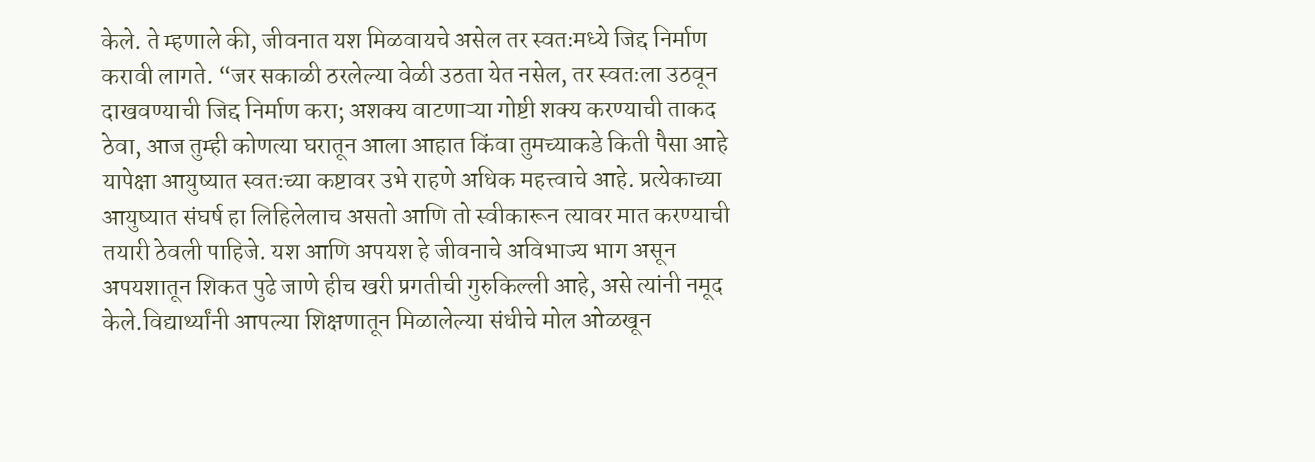केले. ते म्हणाले की, जीवनात यश मिळवायचे असेल तर स्वतःमध्ये जिद्द निर्माण करावी लागते. “जर सकाळी ठरलेल्या वेळी उठता येत नसेल, तर स्वतःला उठवून दाखवण्याची जिद्द निर्माण करा; अशक्य वाटणाऱ्या गोष्टी शक्य करण्याची ताकद ठेवा, आज तुम्ही कोणत्या घरातून आला आहात किंवा तुमच्याकडे किती पैसा आहे यापेक्षा आयुष्यात स्वतःच्या कष्टावर उभे राहणे अधिक महत्त्वाचे आहे. प्रत्येकाच्या आयुष्यात संघर्ष हा लिहिलेलाच असतो आणि तो स्वीकारून त्यावर मात करण्याची तयारी ठेवली पाहिजे. यश आणि अपयश हे जीवनाचे अविभाज्य भाग असून अपयशातून शिकत पुढे जाणे हीच खरी प्रगतीची गुरुकिल्ली आहे, असे त्यांनी नमूद केले.विद्यार्थ्यांनी आपल्या शिक्षणातून मिळालेल्या संधीचे मोल ओळखून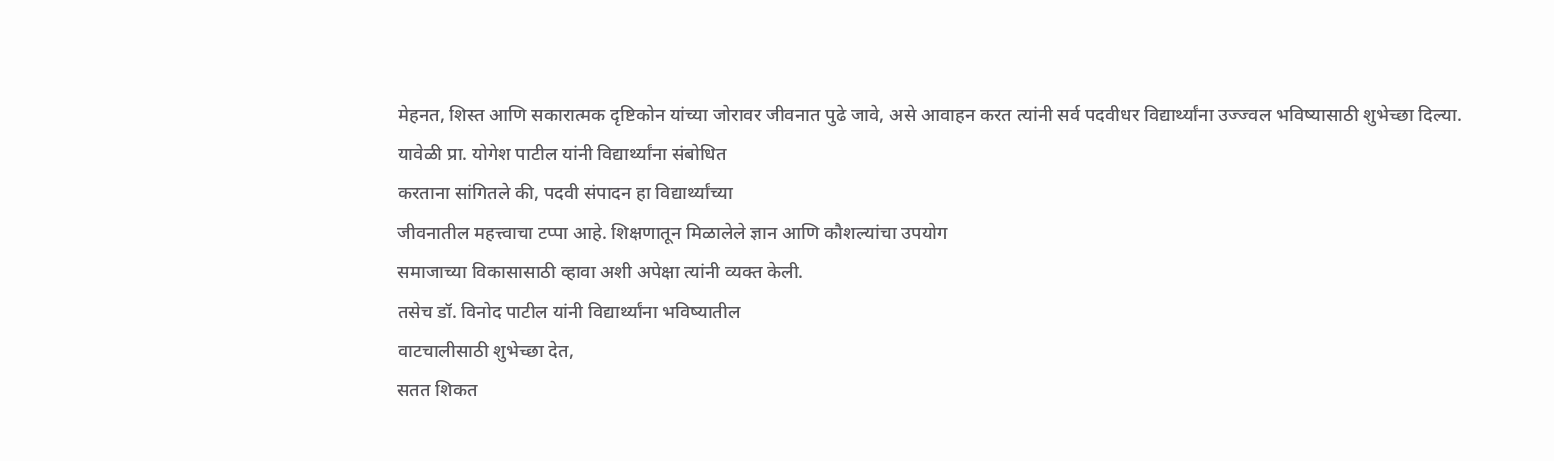मेहनत, शिस्त आणि सकारात्मक दृष्टिकोन यांच्या जोरावर जीवनात पुढे जावे, असे आवाहन करत त्यांनी सर्व पदवीधर विद्यार्थ्यांना उज्ज्वल भविष्यासाठी शुभेच्छा दिल्या.
यावेळी प्रा. योगेश पाटील यांनी विद्यार्थ्यांना संबोधित
करताना सांगितले की, पदवी संपादन हा विद्यार्थ्यांच्या
जीवनातील महत्त्वाचा टप्पा आहे. शिक्षणातून मिळालेले ज्ञान आणि कौशल्यांचा उपयोग
समाजाच्या विकासासाठी व्हावा अशी अपेक्षा त्यांनी व्यक्त केली.
तसेच डॉ. विनोद पाटील यांनी विद्यार्थ्यांना भविष्यातील
वाटचालीसाठी शुभेच्छा देत,
सतत शिकत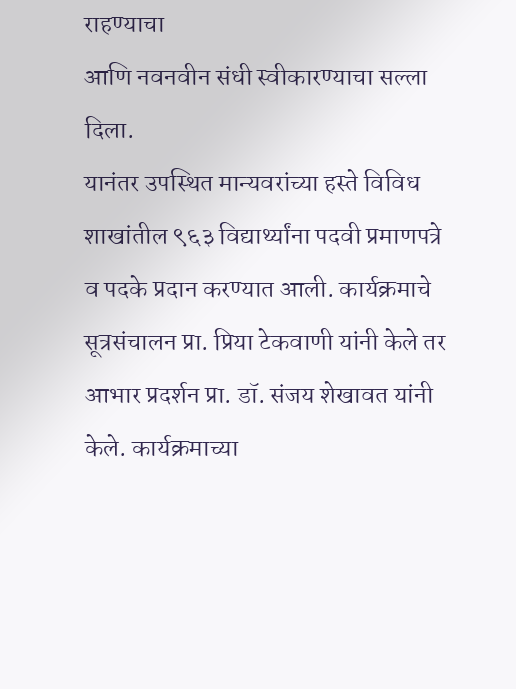राहण्याचा
आणि नवनवीन संधी स्वीकारण्याचा सल्ला दिला.
यानंतर उपस्थित मान्यवरांच्या हस्ते विविध शाखांतील ९६३ विद्यार्थ्यांना पदवी प्रमाणपत्रे व पदके प्रदान करण्यात आली. कार्यक्रमाचे सूत्रसंचालन प्रा. प्रिया टेकवाणी यांनी केले तर आभार प्रदर्शन प्रा. डॉ. संजय शेखावत यांनी केले. कार्यक्रमाच्या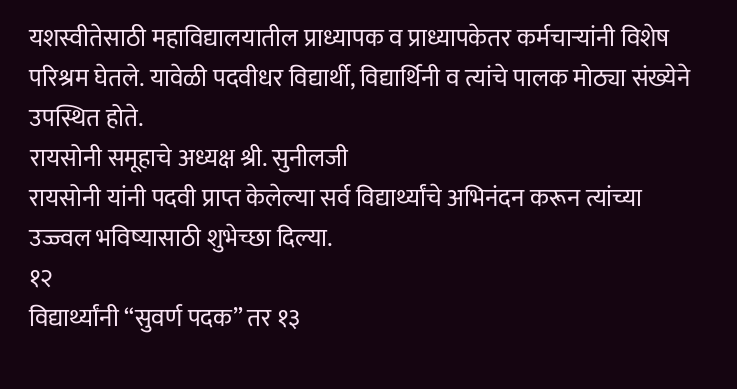यशस्वीतेसाठी महाविद्यालयातील प्राध्यापक व प्राध्यापकेतर कर्मचाऱ्यांनी विशेष परिश्रम घेतले. यावेळी पदवीधर विद्यार्थी, विद्यार्थिनी व त्यांचे पालक मोठ्या संख्येने उपस्थित होते.
रायसोनी समूहाचे अध्यक्ष श्री. सुनीलजी
रायसोनी यांनी पदवी प्राप्त केलेल्या सर्व विद्यार्थ्यांचे अभिनंदन करून त्यांच्या
उज्ज्वल भविष्यासाठी शुभेच्छा दिल्या.
१२
विद्यार्थ्यांनी “सुवर्ण पदक” तर १३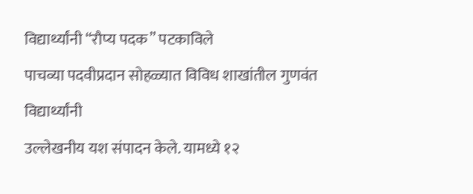विद्यार्थ्यांनी “रौप्य पदक” पटकाविले
पाचव्या पदवीप्रदान सोहळ्यात विविध शाखांतील गुणवंत विद्यार्थ्यांनी
उल्लेखनीय यश संपादन केले. यामध्ये १२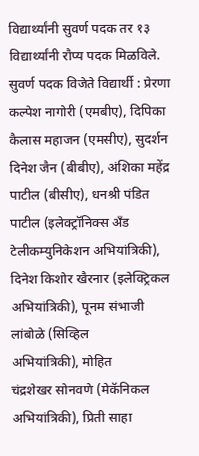विद्यार्थ्यांनी सुवर्ण पदक तर १३
विद्यार्थ्यांनी रौप्य पदक मिळविले.
सुवर्ण पदक विजेते विद्यार्थी : प्रेरणा कल्पेश नागोरी (एमबीए), दिपिका कैलास महाजन (एमसीए), सुदर्शन दिनेश जैन (बीबीए), अंशिका महेंद्र पाटील (बीसीए), धनश्री पंडित पाटील (इलेक्ट्रॉनिक्स अँड
टेलीकम्युनिकेशन अभियांत्रिकी), दिनेश किशोर खैरनार (इलेक्ट्रिकल अभियांत्रिकी), पूनम संभाजी लांबोळे (सिव्हिल
अभियांत्रिकी), मोहित
चंद्रशेखर सोनवणे (मेकॅनिकल अभियांत्रिकी), प्रिती साहा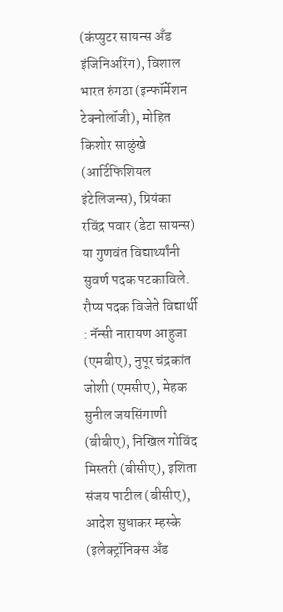(कंप्युटर सायन्स अँड
इंजिनिअरिंग), विशाल
भारत रुंगठा (इन्फॉर्मेशन टेक्नोलॉजी), मोहित किशोर साळुंखे (आर्टिफिशियल
इंटेलिजन्स), प्रियंका
रविंद्र पवार (डेटा सायन्स) या गुणवंत विद्यार्थ्यांनी सुवर्ण पदक पटकाविले.
रौप्य पदक विजेते विद्यार्थी : नॅन्सी नारायण आहुजा (एमबीए), नुपूर चंद्रकांत जोशी (एमसीए), मेहक सुनील जयसिंगाणी (बीबीए), निखिल गोविंद मिस्तरी (बीसीए), इशिता संजय पाटील (बीसीए), आदेश सुधाकर म्हस्के (इलेक्ट्रॉनिक्स अँड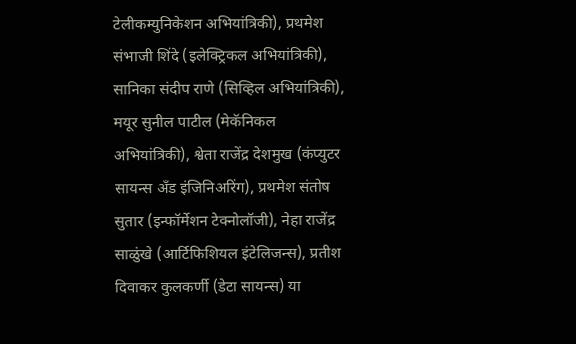टेलीकम्युनिकेशन अभियांत्रिकी), प्रथमेश संभाजी शिंदे (इलेक्ट्रिकल अभियांत्रिकी), सानिका संदीप राणे (सिव्हिल अभियांत्रिकी), मयूर सुनील पाटील (मेकॅनिकल अभियांत्रिकी), श्वेता राजेंद्र देशमुख (कंप्युटर सायन्स अँड इंजिनिअरिंग), प्रथमेश संतोष सुतार (इन्फॉर्मेशन टेक्नोलॉजी), नेहा राजेंद्र साळुंखे (आर्टिफिशियल इंटेलिजन्स), प्रतीश दिवाकर कुलकर्णी (डेटा सायन्स) या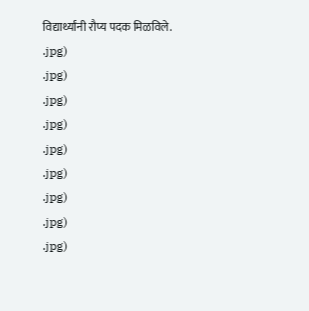विद्यार्थ्यांनी रौप्य पदक मिळविले.
.jpg)
.jpg)
.jpg)
.jpg)
.jpg)
.jpg)
.jpg)
.jpg)
.jpg)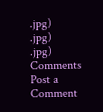.jpg)
.jpg)
.jpg)
Comments
Post a Comment